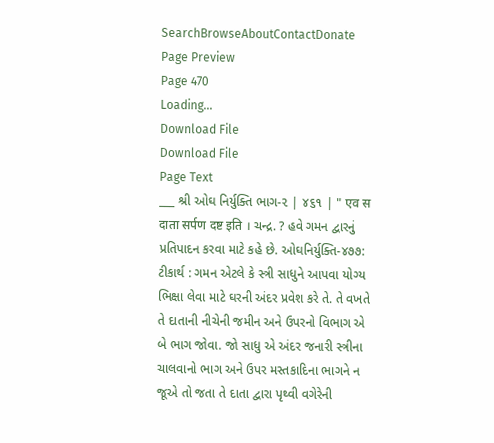SearchBrowseAboutContactDonate
Page Preview
Page 470
Loading...
Download File
Download File
Page Text
___ શ્રી ઓઘ નિર્યુક્તિ ભાગ-૨ | ૪૬૧ | " एव स दाता सर्पण दष्ट इति । ચન્દ્ર. ? હવે ગમન દ્વારનું પ્રતિપાદન કરવા માટે કહે છે. ઓઘનિર્યુક્તિ-૪૭૭: ટીકાર્થ : ગમન એટલે કે સ્ત્રી સાધુને આપવા યોગ્ય ભિક્ષા લેવા માટે ઘરની અંદર પ્રવેશ કરે તે. તે વખતે તે દાતાની નીચેની જમીન અને ઉપરનો વિભાગ એ બે ભાગ જોવા. જો સાધુ એ અંદર જનારી સ્ત્રીના ચાલવાનો ભાગ અને ઉપર મસ્તકાદિના ભાગને ન જૂએ તો જતા તે દાતા દ્વારા પૃથ્વી વગેરેની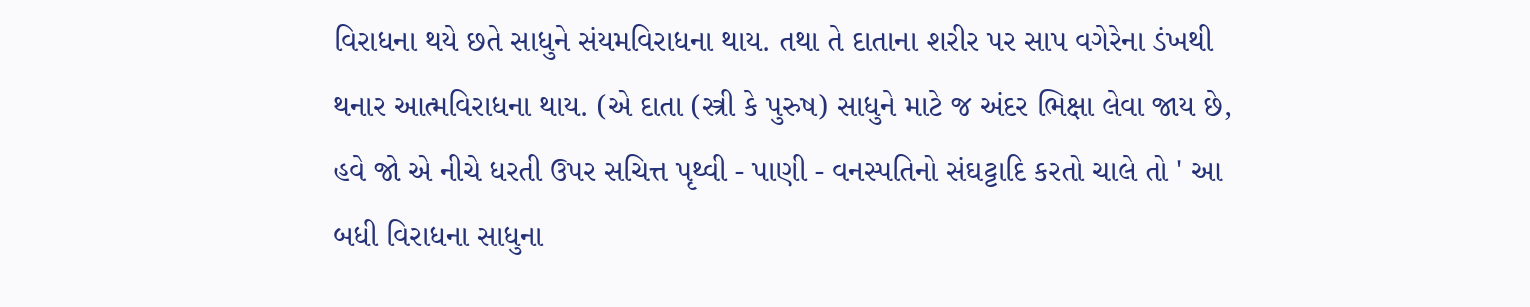વિરાધના થયે છતે સાધુને સંયમવિરાધના થાય. તથા તે દાતાના શરીર પર સાપ વગેરેના ડંખથી થનાર આત્મવિરાધના થાય. (એ દાતા (સ્ત્રી કે પુરુષ) સાધુને માટે જ અંદર ભિક્ષા લેવા જાય છે, હવે જો એ નીચે ધરતી ઉપર સચિત્ત પૃથ્વી - પાણી - વનસ્પતિનો સંઘટ્ટાદિ કરતો ચાલે તો ' આ બધી વિરાધના સાધુના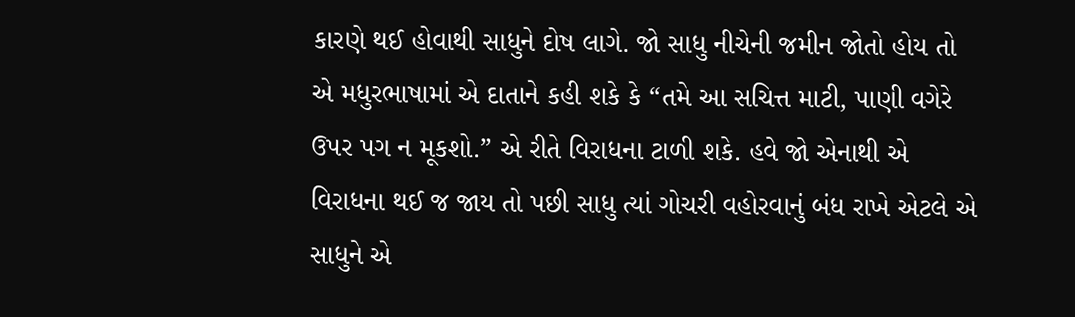કારણે થઈ હોવાથી સાધુને દોષ લાગે. જો સાધુ નીચેની જમીન જોતો હોય તો એ મધુરભાષામાં એ દાતાને કહી શકે કે “તમે આ સચિત્ત માટી, પાણી વગેરે ઉપર પગ ન મૂકશો.” એ રીતે વિરાધના ટાળી શકે. હવે જો એનાથી એ વિરાધના થઈ જ જાય તો પછી સાધુ ત્યાં ગોચરી વહોરવાનું બંધ રાખે એટલે એ સાધુને એ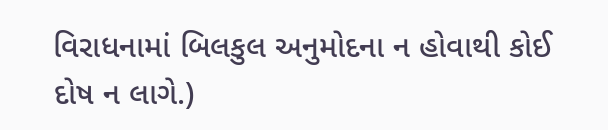વિરાધનામાં બિલકુલ અનુમોદના ન હોવાથી કોઈ દોષ ન લાગે.)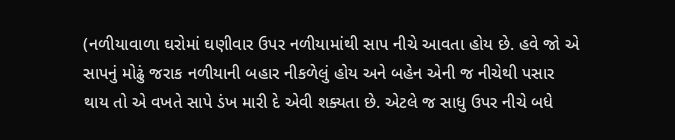(નળીયાવાળા ઘરોમાં ઘણીવાર ઉપર નળીયામાંથી સાપ નીચે આવતા હોય છે. હવે જો એ સાપનું મોઢું જરાક નળીયાની બહાર નીકળેલું હોય અને બહેન એની જ નીચેથી પસાર થાય તો એ વખતે સાપે ડંખ મારી દે એવી શક્યતા છે. એટલે જ સાધુ ઉપર નીચે બધે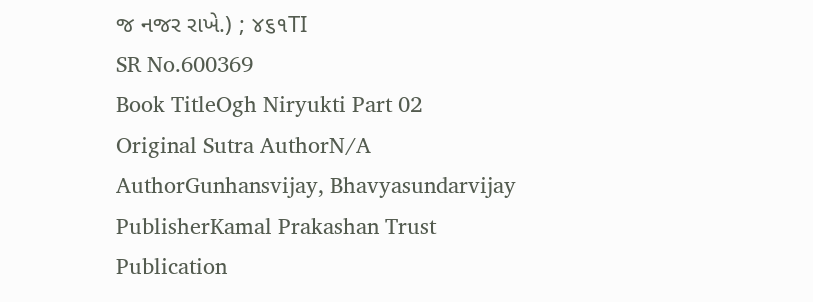જ નજર રાખે.) ; ૪૬૧TI
SR No.600369
Book TitleOgh Niryukti Part 02
Original Sutra AuthorN/A
AuthorGunhansvijay, Bhavyasundarvijay
PublisherKamal Prakashan Trust
Publication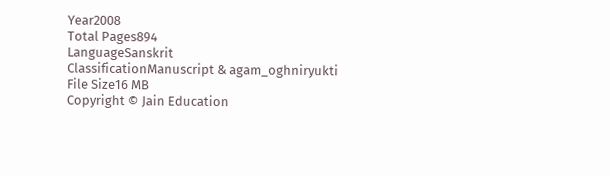Year2008
Total Pages894
LanguageSanskrit
ClassificationManuscript & agam_oghniryukti
File Size16 MB
Copyright © Jain Education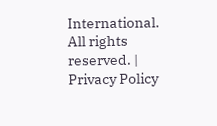International. All rights reserved. | Privacy Policy